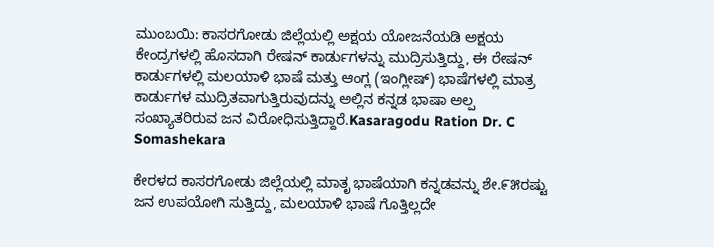ಮುಂಬಯಿ: ಕಾಸರಗೋಡು ಜಿಲ್ಲೆಯಲ್ಲಿ ಅಕ್ಷಯ ಯೋಜನೆಯಡಿ ಅಕ್ಷಯ ಕೇಂದ್ರಗಳಲ್ಲಿ ಹೊಸದಾಗಿ ರೇಷನ್ ಕಾರ್ಡುಗಳನ್ನು ಮುದ್ರಿಸುತ್ತಿದ್ದು, ಈ ರೇಷನ್ ಕಾರ್ಡುಗಳಲ್ಲಿ ಮಲಯಾಳಿ ಭಾಷೆ ಮತ್ತು ಆಂಗ್ಲ (ಇಂಗ್ಲೀಷ್) ಭಾಷೆಗಳಲ್ಲಿ ಮಾತ್ರ ಕಾರ್ಡುಗಳ ಮುದ್ರಿತವಾಗುತ್ತಿರುವುದನ್ನು ಅಲ್ಲಿನ ಕನ್ನಡ ಭಾಷಾ ಅಲ್ಪ ಸಂಖ್ಯಾತರಿರುವ ಜನ ವಿರೋಧಿಸುತ್ತಿದ್ದಾರೆ.Kasaragodu Ration Dr. C Somashekara

ಕೇರಳದ ಕಾಸರಗೋಡು ಜಿಲ್ಲೆಯಲ್ಲಿ ಮಾತೃ ಭಾಷೆಯಾಗಿ ಕನ್ನಡವನ್ನು ಶೇ.೯೫ರಷ್ಟು ಜನ ಉಪಯೋಗಿ ಸುತ್ತಿದ್ದು, ಮಲಯಾಳಿ ಭಾಷೆ ಗೊತ್ತಿಲ್ಲದೇ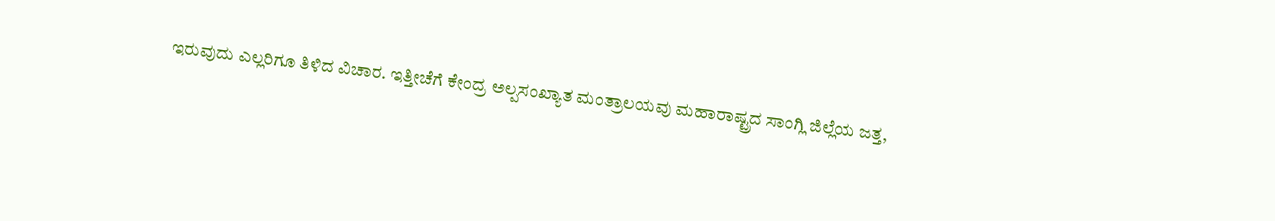ಇರುವುದು ಎಲ್ಲರಿಗೂ ತಿಳಿದ ವಿಚಾರ. ಇತ್ತೀಚೆಗೆ ಕೇಂದ್ರ ಅಲ್ಪಸಂಖ್ಯಾತ ಮಂತ್ರಾಲಯವು ಮಹಾರಾಷ್ಟ್ರದ ಸಾಂಗ್ಲಿ ಜಿಲ್ಲೆಯ ಜತ್ತ,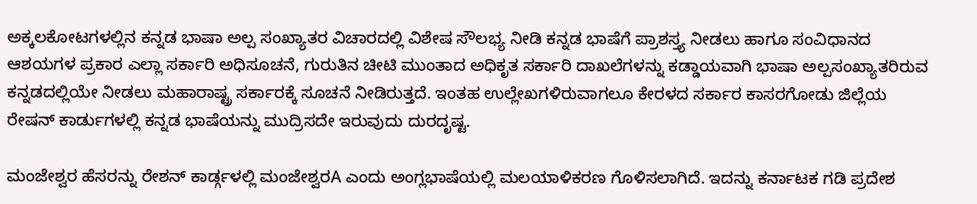ಅಕ್ಕಲಕೋಟಗಳಲ್ಲಿನ ಕನ್ನಡ ಭಾಷಾ ಅಲ್ಪ ಸಂಖ್ಯಾತರ ವಿಚಾರದಲ್ಲಿ ವಿಶೇಷ ಸೌಲಭ್ಯ ನೀಡಿ ಕನ್ನಡ ಭಾಷೆಗೆ ಪ್ರಾಶಸ್ತ್ಯ ನೀಡಲು ಹಾಗೂ ಸಂವಿಧಾನದ ಆಶಯಗಳ ಪ್ರಕಾರ ಎಲ್ಲಾ ಸರ್ಕಾರಿ ಅಧಿಸೂಚನೆ, ಗುರುತಿನ ಚೀಟಿ ಮುಂತಾದ ಅಧಿಕೃತ ಸರ್ಕಾರಿ ದಾಖಲೆಗಳನ್ನು ಕಡ್ಡಾಯವಾಗಿ ಭಾಷಾ ಅಲ್ಪಸಂಖ್ಯಾತರಿರುವ ಕನ್ನಡದಲ್ಲಿಯೇ ನೀಡಲು ಮಹಾರಾಷ್ಟ್ರ ಸರ್ಕಾರಕ್ಕೆ ಸೂಚನೆ ನೀಡಿರುತ್ತದೆ. ಇಂತಹ ಉಲ್ಲೇಖಗಳಿರುವಾಗಲೂ ಕೇರಳದ ಸರ್ಕಾರ ಕಾಸರಗೋಡು ಜಿಲ್ಲೆಯ ರೇಷನ್ ಕಾರ್ಡುಗಳಲ್ಲಿ ಕನ್ನಡ ಭಾಷೆಯನ್ನು ಮುದ್ರಿಸದೇ ಇರುವುದು ದುರದೃಷ್ಟ.

ಮಂಜೇಶ್ವರ ಹೆಸರನ್ನು ರೇಶನ್ ಕಾರ್ಡ್ಗಳಲ್ಲಿ ಮಂಜೇಶ್ವರA ಎಂದು ಅಂಗ್ಲಭಾಷೆಯಲ್ಲಿ ಮಲಯಾಳಿಕರಣ ಗೊಳಿಸಲಾಗಿದೆ. ಇದನ್ನು ಕರ್ನಾಟಕ ಗಡಿ ಪ್ರದೇಶ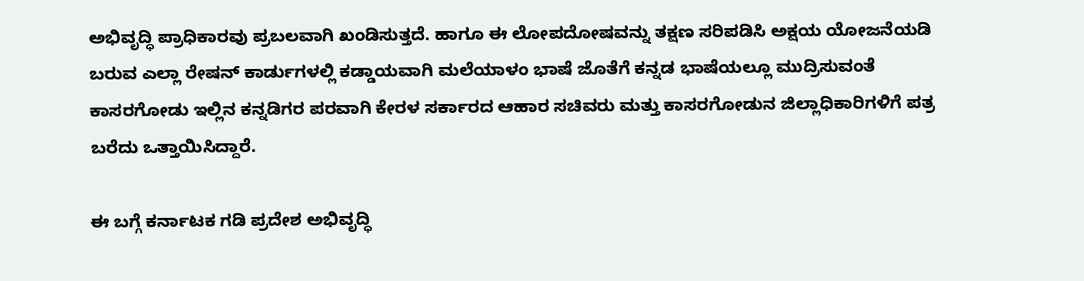ಅಭಿವೃದ್ಧಿ ಪ್ರಾಧಿಕಾರವು ಪ್ರಬಲವಾಗಿ ಖಂಡಿಸುತ್ತದೆ. ಹಾಗೂ ಈ ಲೋಪದೋಷವನ್ನು ತಕ್ಷಣ ಸರಿಪಡಿಸಿ ಅಕ್ಷಯ ಯೋಜನೆಯಡಿ ಬರುವ ಎಲ್ಲಾ ರೇಷನ್ ಕಾರ್ಡುಗಳಲ್ಲಿ ಕಡ್ಡಾಯವಾಗಿ ಮಲೆಯಾಳಂ ಭಾಷೆ ಜೊತೆಗೆ ಕನ್ನಡ ಭಾಷೆಯಲ್ಲೂ ಮುದ್ರಿಸುವಂತೆ ಕಾಸರಗೋಡು ಇಲ್ಲಿನ ಕನ್ನಡಿಗರ ಪರವಾಗಿ ಕೇರಳ ಸರ್ಕಾರದ ಆಹಾರ ಸಚಿವರು ಮತ್ತು ಕಾಸರಗೋಡುನ ಜಿಲ್ಲಾಧಿಕಾರಿಗಳಿಗೆ ಪತ್ರ ಬರೆದು ಒತ್ತಾಯಿಸಿದ್ದಾರೆ.

ಈ ಬಗ್ಗೆ ಕರ್ನಾಟಕ ಗಡಿ ಪ್ರದೇಶ ಅಭಿವೃದ್ಧಿ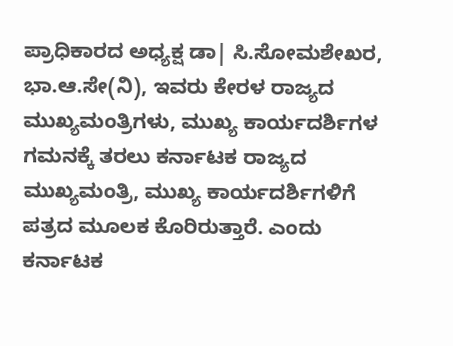ಪ್ರಾಧಿಕಾರದ ಅಧ್ಯಕ್ಷ ಡಾ| ಸಿ.ಸೋಮಶೇಖರ, ಭಾ.ಆ.ಸೇ(ನಿ), ಇವರು ಕೇರಳ ರಾಜ್ಯದ ಮುಖ್ಯಮಂತ್ರಿಗಳು, ಮುಖ್ಯ ಕಾರ್ಯದರ್ಶಿಗಳ ಗಮನಕ್ಕೆ ತರಲು ಕರ್ನಾಟಕ ರಾಜ್ಯದ ಮುಖ್ಯಮಂತ್ರಿ, ಮುಖ್ಯ ಕಾರ್ಯದರ್ಶಿಗಳಿಗೆ ಪತ್ರದ ಮೂಲಕ ಕೊರಿರುತ್ತಾರೆ. ಎಂದು ಕರ್ನಾಟಕ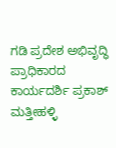ಗಡಿ ಪ್ರದೇಶ ಅಭಿವೃದ್ಧಿ ಪ್ರಾಧಿಕಾರದ ಕಾರ್ಯದರ್ಶಿ ಪ್ರಕಾಶ್ ಮತ್ತೀಹಳ್ಳಿ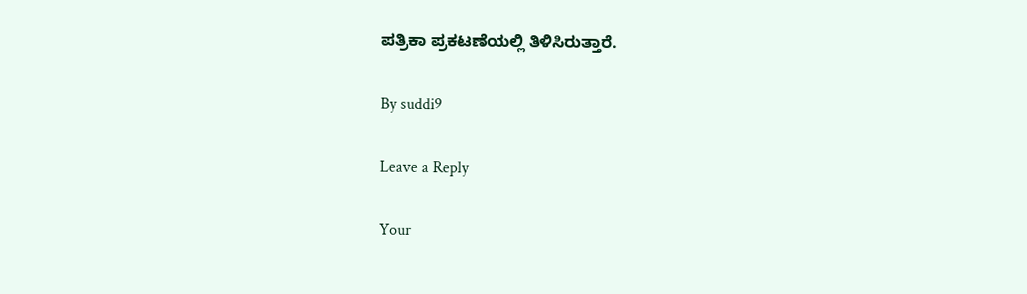ಪತ್ರಿಕಾ ಪ್ರಕಟಣೆಯಲ್ಲಿ ತಿಳಿಸಿರುತ್ತಾರೆ.

By suddi9

Leave a Reply

Your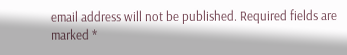email address will not be published. Required fields are marked *